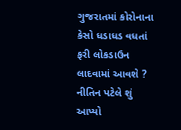ગુજરાતમાં કોરોનાના કેસો ધડાધડ વધતાં ફરી લોકડાઉન લાદવામાં આવશે ? નીતિન પટેલે શું આપ્યો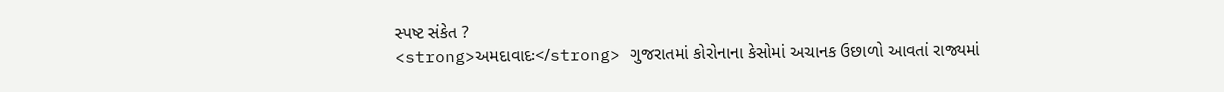સ્પષ્ટ સંકેત ?
<strong>અમદાવાદઃ</strong> ગુજરાતમાં કોરોનાના કેસોમાં અચાનક ઉછાળો આવતાં રાજ્યમાં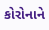કોરોનાને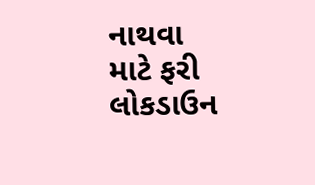નાથવા માટે ફરી લોકડાઉન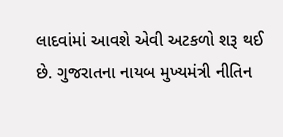લાદવાંમાં આવશે એવી અટકળો શરૂ થઈ છે. ગુજરાતના નાયબ મુખ્યમંત્રી નીતિન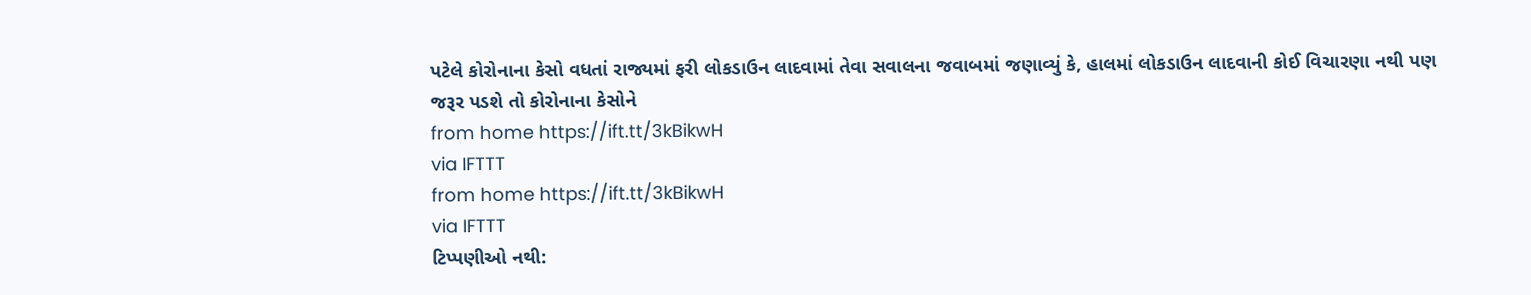પટેલે કોરોનાના કેસો વધતાં રાજ્યમાં ફરી લોકડાઉન લાદવામાં તેવા સવાલના જવાબમાં જણાવ્યું કે, હાલમાં લોકડાઉન લાદવાની કોઈ વિચારણા નથી પણ જરૂર પડશે તો કોરોનાના કેસોને
from home https://ift.tt/3kBikwH
via IFTTT
from home https://ift.tt/3kBikwH
via IFTTT
ટિપ્પણીઓ નથી: